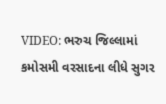VIDEO: ભરુચ જિલ્લામાં કમોસમી વરસાદના લીધે સુગર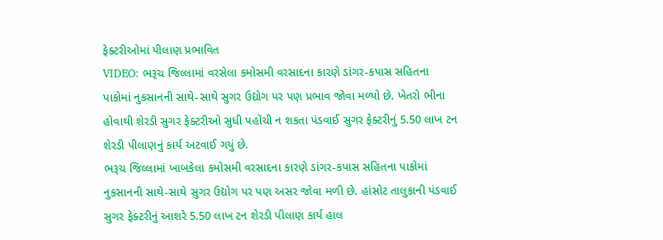ફેક્ટરીઓમાં પીલાણ પ્રભાવિત
VIDEO: ભરૂચ જિલ્લામાં વરસેલા કમોસમી વરસાદના કારણે ડાંગર-કપાસ સહિતના પાકોમાં નુકસાનની સાથે-સાથે સુગર ઉદ્યોગ પર પણ પ્રભાવ જોવા મળ્યો છે. ખેતરો ભીના હોવાથી શેરડી સુગર ફેક્ટરીઓ સુધી પહોંચી ન શકતા પંડવાઈ સુગર ફેક્ટરીનું 5.50 લાખ ટન શેરડી પીલાણનું કાર્ય અટવાઈ ગયું છે.
ભરૂચ જિલ્લામાં ખાબકેલા કમોસમી વરસાદના કારણે ડાંગર-કપાસ સહિતના પાકોમાં નુકસાનની સાથે-સાથે સુગર ઉદ્યોગ પર પણ અસર જોવા મળી છે. હાંસોટ તાલુકાની પંડવાઈ સુગર ફેક્ટરીનું આશરે 5.50 લાખ ટન શેરડી પીલાણ કાર્ય હાલ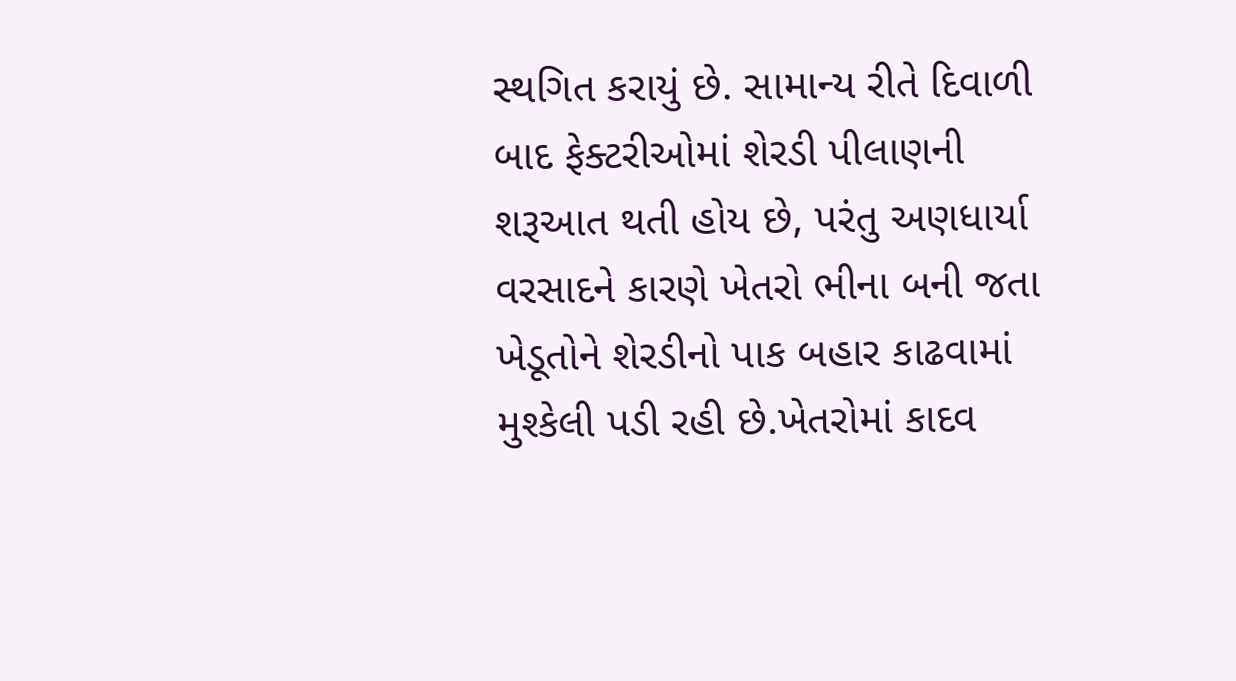સ્થગિત કરાયું છે. સામાન્ય રીતે દિવાળી બાદ ફેક્ટરીઓમાં શેરડી પીલાણની શરૂઆત થતી હોય છે, પરંતુ અણધાર્યા વરસાદને કારણે ખેતરો ભીના બની જતા ખેડૂતોને શેરડીનો પાક બહાર કાઢવામાં મુશ્કેલી પડી રહી છે.ખેતરોમાં કાદવ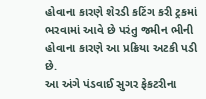હોવાના કારણે શેરડી કટિંગ કરી ટ્રકમાં ભરવામાં આવે છે પરંતુ જમીન ભીની હોવાના કારણે આ પ્રક્રિયા અટકી પડી છે.
આ અંગે પંડવાઈ સુગર ફેકટરીના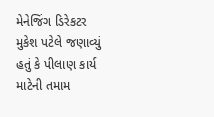મેનેજિંગ ડિરેકટર મુકેશ પટેલે જણાવ્યું હતું કે પીલાણ કાર્ય માટેની તમામ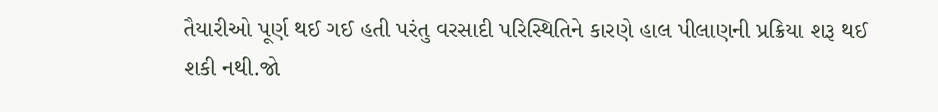તૈયારીઓ પૂર્ણ થઈ ગઈ હતી પરંતુ વરસાદી પરિસ્થિતિને કારણે હાલ પીલાણની પ્રક્રિયા શરૂ થઈ શકી નથી.જો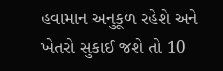હવામાન અનુકૂળ રહેશે અને ખેતરો સુકાઈ જશે તો 10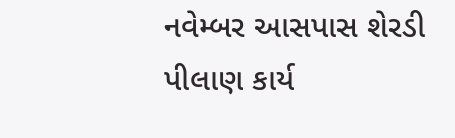નવેમ્બર આસપાસ શેરડી પીલાણ કાર્ય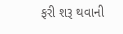ફરી શરૂ થવાની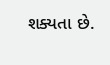શક્યતા છે.